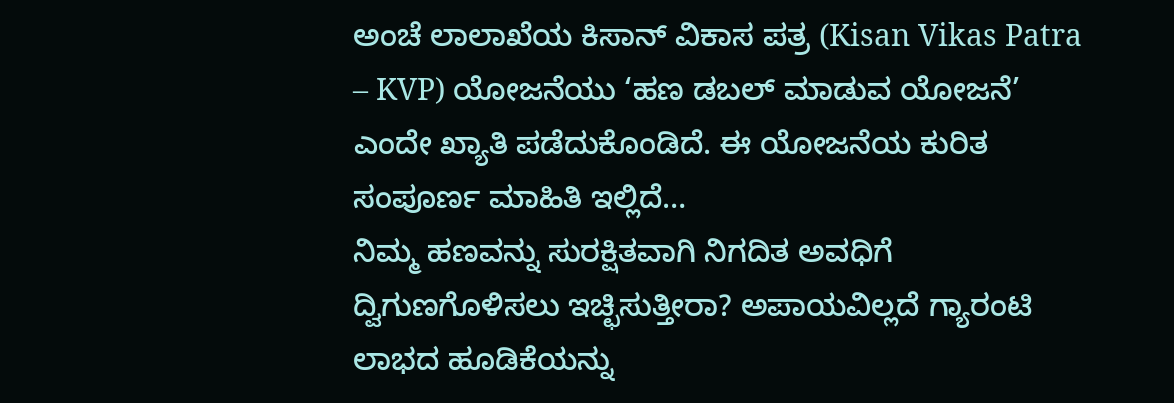ಅಂಚೆ ಲಾಲಾಖೆಯ ಕಿಸಾನ್ ವಿಕಾಸ ಪತ್ರ (Kisan Vikas Patra – KVP) ಯೋಜನೆಯು ‘ಹಣ ಡಬಲ್ ಮಾಡುವ ಯೋಜನೆ’ ಎಂದೇ ಖ್ಯಾತಿ ಪಡೆದುಕೊಂಡಿದೆ. ಈ ಯೋಜನೆಯ ಕುರಿತ ಸಂಪೂರ್ಣ ಮಾಹಿತಿ ಇಲ್ಲಿದೆ…
ನಿಮ್ಮ ಹಣವನ್ನು ಸುರಕ್ಷಿತವಾಗಿ ನಿಗದಿತ ಅವಧಿಗೆ ದ್ವಿಗುಣಗೊಳಿಸಲು ಇಚ್ಛಿಸುತ್ತೀರಾ? ಅಪಾಯವಿಲ್ಲದೆ ಗ್ಯಾರಂಟಿ ಲಾಭದ ಹೂಡಿಕೆಯನ್ನು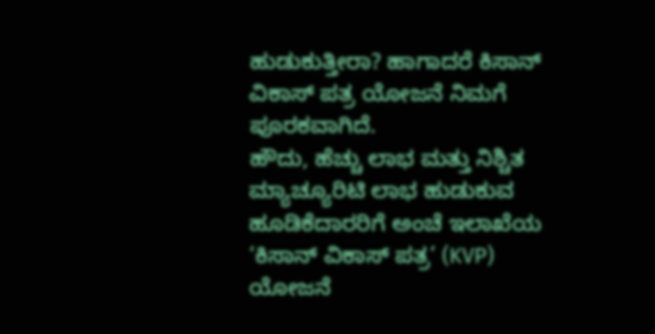ಹುಡುಕುತ್ತೀರಾ? ಹಾಗಾದರೆ ಕಿಸಾನ್ ವಿಕಾಸ್ ಪತ್ರ ಯೋಜನೆ ನಿಮಗೆ ಪೂರಕವಾಗಿದೆ.
ಹೌದು, ಹೆಚ್ಚು ಲಾಭ ಮತ್ತು ನಿಶ್ಚಿತ ಮ್ಯಾಚ್ಯೂರಿಟಿ ಲಾಭ ಹುಡುಕುವ ಹೂಡಿಕೆದಾರರಿಗೆ ಅಂಚೆ ಇಲಾಖೆಯ ‘ಕಿಸಾನ್ ವಿಕಾಸ್ ಪತ್ರ’ (KVP) ಯೋಜನೆ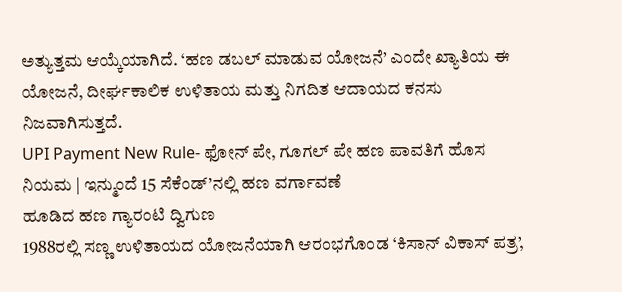ಅತ್ಯುತ್ತಮ ಆಯ್ಕೆಯಾಗಿದೆ. ‘ಹಣ ಡಬಲ್ ಮಾಡುವ ಯೋಜನೆ’ ಎಂದೇ ಖ್ಯಾತಿಯ ಈ ಯೋಜನೆ, ದೀರ್ಘಕಾಲಿಕ ಉಳಿತಾಯ ಮತ್ತು ನಿಗದಿತ ಆದಾಯದ ಕನಸು ನಿಜವಾಗಿಸುತ್ತದೆ.
UPI Payment New Rule- ಫೋನ್ ಪೇ, ಗೂಗಲ್ ಪೇ ಹಣ ಪಾವತಿಗೆ ಹೊಸ ನಿಯಮ | ಇನ್ಮುಂದೆ 15 ಸೆಕೆಂಡ್’ನಲ್ಲಿ ಹಣ ವರ್ಗಾವಣೆ
ಹೂಡಿದ ಹಣ ಗ್ಯಾರಂಟಿ ದ್ವಿಗುಣ
1988ರಲ್ಲಿ ಸಣ್ಣ ಉಳಿತಾಯದ ಯೋಜನೆಯಾಗಿ ಆರಂಭಗೊಂಡ ‘ಕಿಸಾನ್ ವಿಕಾಸ್ ಪತ್ರ’,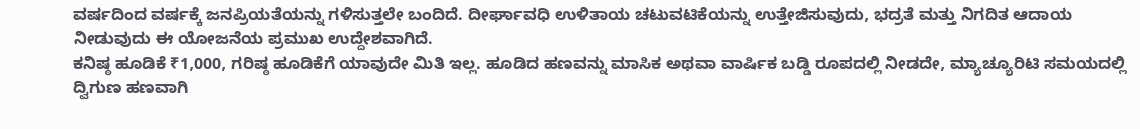ವರ್ಷದಿಂದ ವರ್ಷಕ್ಕೆ ಜನಪ್ರಿಯತೆಯನ್ನು ಗಳಿಸುತ್ತಲೇ ಬಂದಿದೆ. ದೀರ್ಘಾವಧಿ ಉಳಿತಾಯ ಚಟುವಟಿಕೆಯನ್ನು ಉತ್ತೇಜಿಸುವುದು, ಭದ್ರತೆ ಮತ್ತು ನಿಗದಿತ ಆದಾಯ ನೀಡುವುದು ಈ ಯೋಜನೆಯ ಪ್ರಮುಖ ಉದ್ದೇಶವಾಗಿದೆ.
ಕನಿಷ್ಠ ಹೂಡಿಕೆ ₹1,000, ಗರಿಷ್ಠ ಹೂಡಿಕೆಗೆ ಯಾವುದೇ ಮಿತಿ ಇಲ್ಲ. ಹೂಡಿದ ಹಣವನ್ನು ಮಾಸಿಕ ಅಥವಾ ವಾರ್ಷಿಕ ಬಡ್ಡಿ ರೂಪದಲ್ಲಿ ನೀಡದೇ, ಮ್ಯಾಚ್ಯೂರಿಟಿ ಸಮಯದಲ್ಲಿ ದ್ವಿಗುಣ ಹಣವಾಗಿ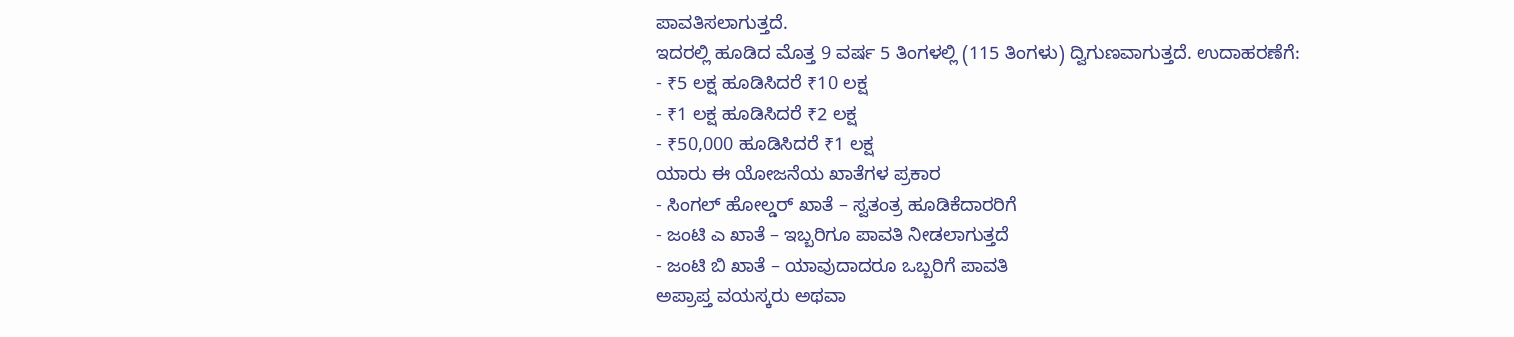ಪಾವತಿಸಲಾಗುತ್ತದೆ.
ಇದರಲ್ಲಿ ಹೂಡಿದ ಮೊತ್ತ 9 ವರ್ಷ 5 ತಿಂಗಳಲ್ಲಿ (115 ತಿಂಗಳು) ದ್ವಿಗುಣವಾಗುತ್ತದೆ. ಉದಾಹರಣೆಗೆ:
- ₹5 ಲಕ್ಷ ಹೂಡಿಸಿದರೆ ₹10 ಲಕ್ಷ
- ₹1 ಲಕ್ಷ ಹೂಡಿಸಿದರೆ ₹2 ಲಕ್ಷ
- ₹50,000 ಹೂಡಿಸಿದರೆ ₹1 ಲಕ್ಷ
ಯಾರು ಈ ಯೋಜನೆಯ ಖಾತೆಗಳ ಪ್ರಕಾರ
- ಸಿಂಗಲ್ ಹೋಲ್ಡರ್ ಖಾತೆ – ಸ್ವತಂತ್ರ ಹೂಡಿಕೆದಾರರಿಗೆ
- ಜಂಟಿ ಎ ಖಾತೆ – ಇಬ್ಬರಿಗೂ ಪಾವತಿ ನೀಡಲಾಗುತ್ತದೆ
- ಜಂಟಿ ಬಿ ಖಾತೆ – ಯಾವುದಾದರೂ ಒಬ್ಬರಿಗೆ ಪಾವತಿ
ಅಪ್ರಾಪ್ತ ವಯಸ್ಕರು ಅಥವಾ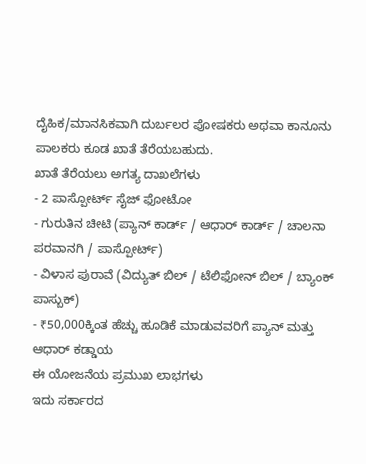ದೈಹಿಕ/ಮಾನಸಿಕವಾಗಿ ದುರ್ಬಲರ ಪೋಷಕರು ಅಥವಾ ಕಾನೂನು ಪಾಲಕರು ಕೂಡ ಖಾತೆ ತೆರೆಯಬಹುದು.
ಖಾತೆ ತೆರೆಯಲು ಅಗತ್ಯ ದಾಖಲೆಗಳು
- 2 ಪಾಸ್ಪೋರ್ಟ್ ಸೈಜ್ ಫೋಟೋ
- ಗುರುತಿನ ಚೀಟಿ (ಪ್ಯಾನ್ ಕಾರ್ಡ್ / ಆಧಾರ್ ಕಾರ್ಡ್ / ಚಾಲನಾ ಪರವಾನಗಿ / ಪಾಸ್ಪೋರ್ಟ್)
- ವಿಳಾಸ ಪುರಾವೆ (ವಿದ್ಯುತ್ ಬಿಲ್ / ಟೆಲಿಫೋನ್ ಬಿಲ್ / ಬ್ಯಾಂಕ್ ಪಾಸ್ಬುಕ್)
- ₹50,000ಕ್ಕಿಂತ ಹೆಚ್ಚು ಹೂಡಿಕೆ ಮಾಡುವವರಿಗೆ ಪ್ಯಾನ್ ಮತ್ತು ಆಧಾರ್ ಕಡ್ಡಾಯ
ಈ ಯೋಜನೆಯ ಪ್ರಮುಖ ಲಾಭಗಳು
ಇದು ಸರ್ಕಾರದ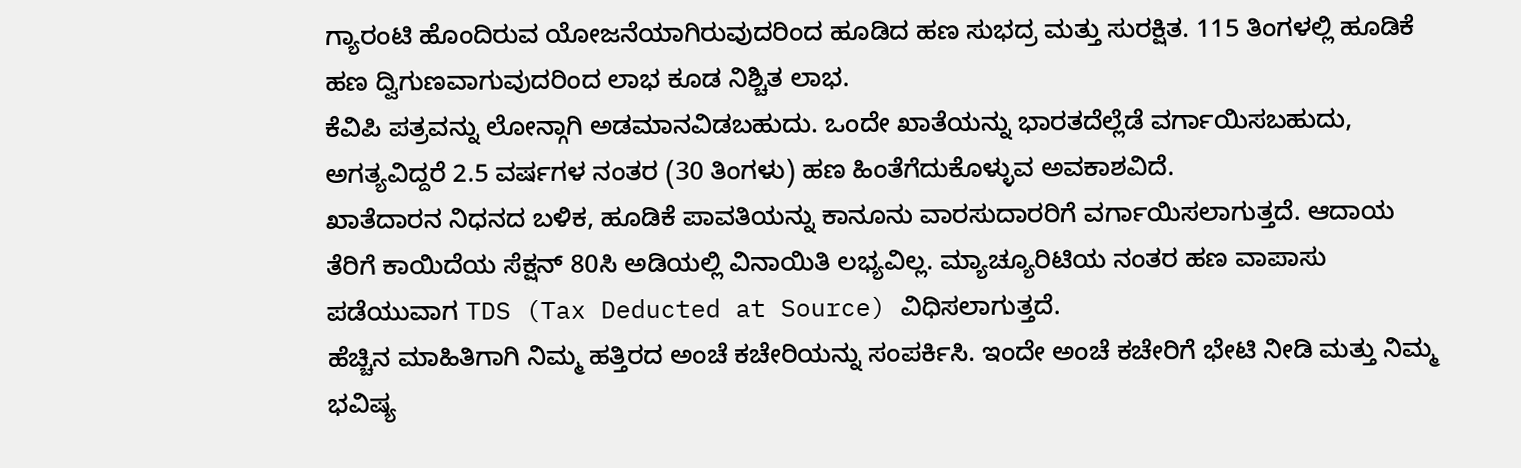ಗ್ಯಾರಂಟಿ ಹೊಂದಿರುವ ಯೋಜನೆಯಾಗಿರುವುದರಿಂದ ಹೂಡಿದ ಹಣ ಸುಭದ್ರ ಮತ್ತು ಸುರಕ್ಷಿತ. 115 ತಿಂಗಳಲ್ಲಿ ಹೂಡಿಕೆ ಹಣ ದ್ವಿಗುಣವಾಗುವುದರಿಂದ ಲಾಭ ಕೂಡ ನಿಶ್ಚಿತ ಲಾಭ.
ಕೆವಿಪಿ ಪತ್ರವನ್ನು ಲೋನ್ಗಾಗಿ ಅಡಮಾನವಿಡಬಹುದು. ಒಂದೇ ಖಾತೆಯನ್ನು ಭಾರತದೆಲ್ಲೆಡೆ ವರ್ಗಾಯಿಸಬಹುದು, ಅಗತ್ಯವಿದ್ದರೆ 2.5 ವರ್ಷಗಳ ನಂತರ (30 ತಿಂಗಳು) ಹಣ ಹಿಂತೆಗೆದುಕೊಳ್ಳುವ ಅವಕಾಶವಿದೆ.
ಖಾತೆದಾರನ ನಿಧನದ ಬಳಿಕ, ಹೂಡಿಕೆ ಪಾವತಿಯನ್ನು ಕಾನೂನು ವಾರಸುದಾರರಿಗೆ ವರ್ಗಾಯಿಸಲಾಗುತ್ತದೆ. ಆದಾಯ ತೆರಿಗೆ ಕಾಯಿದೆಯ ಸೆಕ್ಷನ್ 80ಸಿ ಅಡಿಯಲ್ಲಿ ವಿನಾಯಿತಿ ಲಭ್ಯವಿಲ್ಲ. ಮ್ಯಾಚ್ಯೂರಿಟಿಯ ನಂತರ ಹಣ ವಾಪಾಸು ಪಡೆಯುವಾಗ TDS (Tax Deducted at Source) ವಿಧಿಸಲಾಗುತ್ತದೆ.
ಹೆಚ್ಚಿನ ಮಾಹಿತಿಗಾಗಿ ನಿಮ್ಮ ಹತ್ತಿರದ ಅಂಚೆ ಕಚೇರಿಯನ್ನು ಸಂಪರ್ಕಿಸಿ. ಇಂದೇ ಅಂಚೆ ಕಚೇರಿಗೆ ಭೇಟಿ ನೀಡಿ ಮತ್ತು ನಿಮ್ಮ ಭವಿಷ್ಯ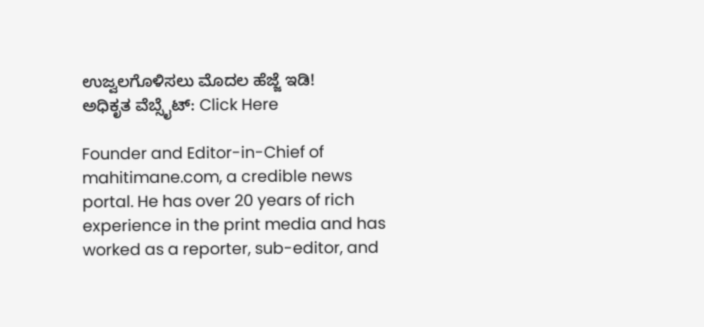ಉಜ್ವಲಗೊಳಿಸಲು ಮೊದಲ ಹೆಜ್ಜೆ ಇಡಿ!
ಅಧಿಕೃತ ವೆಬ್ಸೈಟ್: Click Here

Founder and Editor-in-Chief of mahitimane.com, a credible news portal. He has over 20 years of rich experience in the print media and has worked as a reporter, sub-editor, and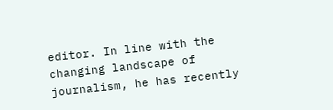editor. In line with the changing landscape of journalism, he has recently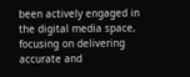been actively engaged in the digital media space, focusing on delivering accurate and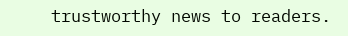trustworthy news to readers.